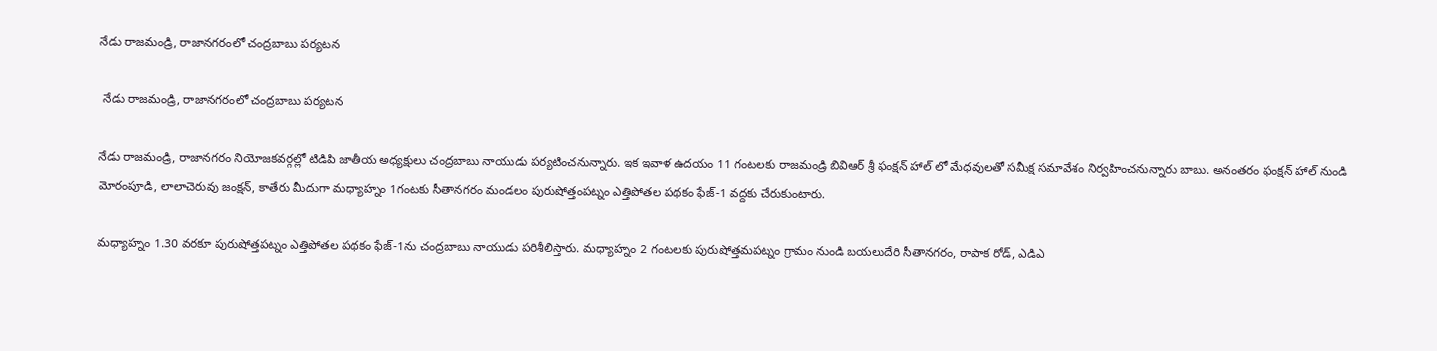నేడు రాజమండ్రి, రాజానగరంలో చంద్రబాబు పర్యటన

 నేడు రాజమండ్రి, రాజానగరంలో చంద్రబాబు పర్యటన

నేడు రాజమండ్రి, రాజానగరం నియోజకవర్గల్లో టిడిపి జాతీయ అధ్యక్షులు చంద్రబాబు నాయుడు పర్యటించనున్నారు. ఇక ఇవాళ ఉదయం 11 గంటలకు రాజమండ్రి బివిఆర్ శ్రీ ఫంక్షన్ హాల్ లో మేధవులతో సమీక్ష సమావేశం నిర్వహించనున్నారు బాబు. అనంతరం ఫంక్షన్ హాల్ నుండి మోరంపూడి, లాలాచెరువు జంక్షన్, కాతేరు మీదుగా మధ్యాహ్నం 1గంటకు సీతానగరం మండలం పురుషోత్తంపట్నం ఎత్తిపోతల పథకం ఫేజ్-1 వద్దకు చేరుకుంటారు.

మధ్యాహ్నం 1.30 వరకూ పురుషోత్తపట్నం ఎత్తిపోతల పథకం ఫేజ్-1ను చంద్రబాబు నాయుడు పరిశీలిస్తారు. మధ్యాహ్నం 2 గంటలకు పురుషోత్తమపట్నం గ్రామం నుండి బయలుదేరి సీతానగరం, రాపాక రోడ్, ఎడిఎ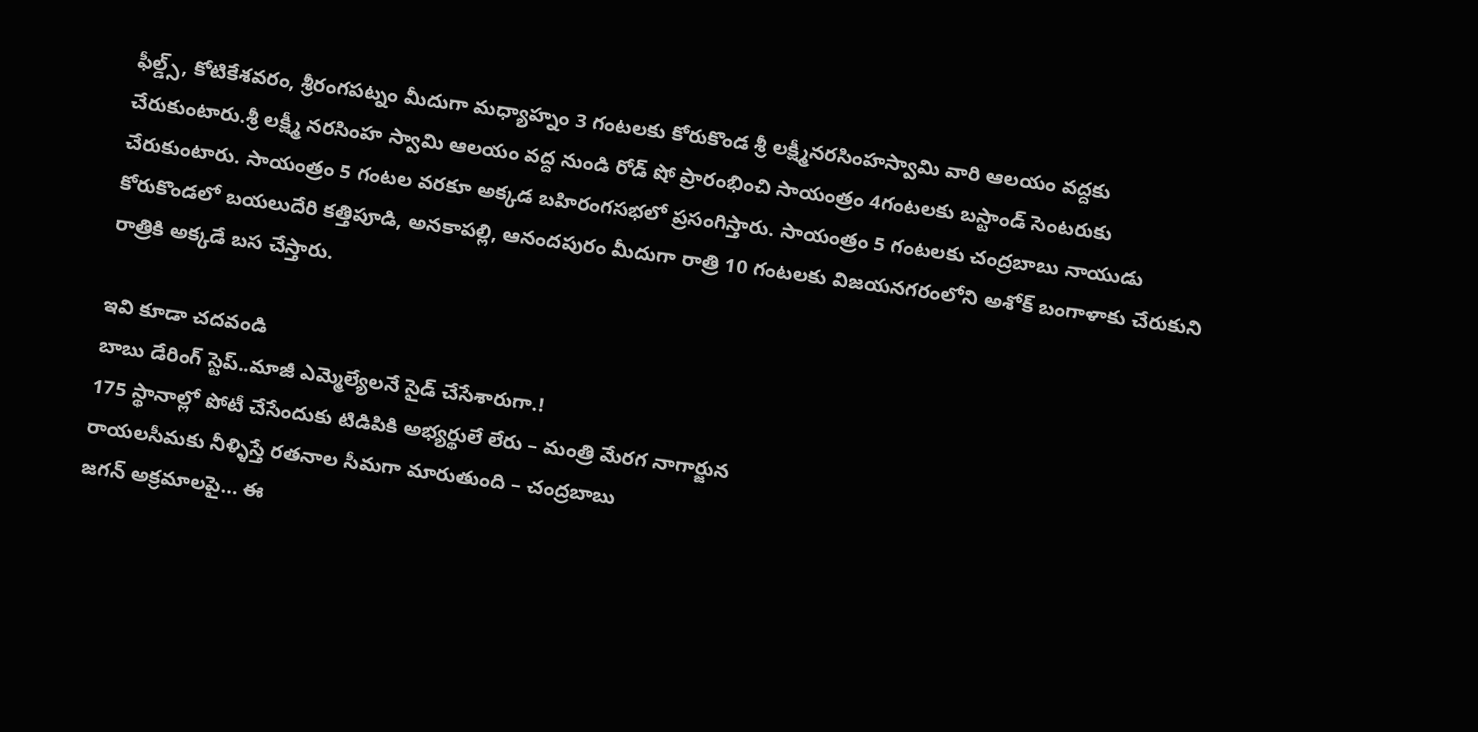ఫీల్డ్స్, కోటికేశవరం, శ్రీరంగపట్నం మీదుగా మధ్యాహ్నం 3 గంటలకు కోరుకొండ శ్రీ లక్ష్మీనరసింహస్వామి వారి ఆలయం వద్దకు చేరుకుంటారు.శ్రీ లక్ష్మీ నరసింహ స్వామి ఆలయం వద్ద నుండి రోడ్ షో ప్రారంభించి సాయంత్రం 4గంటలకు బస్టాండ్ సెంటరుకు చేరుకుంటారు. సాయంత్రం 5 గంటల వరకూ అక్కడ బహిరంగసభలో ప్రసంగిస్తారు. సాయంత్రం 5 గంటలకు చంద్రబాబు నాయుడు కోరుకొండలో బయలుదేరి కత్తిపూడి, అనకాపల్లి, ఆనందపురం మీదుగా రాత్రి 10 గంటలకు విజయనగరంలోని అశోక్ బంగాళాకు చేరుకుని రాత్రికి అక్కడే బస చేస్తారు.

ఇవి కూడా చ‌ద‌వండి
బాబు డేరింగ్ స్టెప్..మాజీ ఎమ్మెల్యేలనే సైడ్ చేసేశారుగా.!
175 స్థానాల్లో పోటీ చేసేందుకు టిడిపికి అభ్యర్థులే లేరు – మంత్రి మేరగ నాగార్జున
రాయలసీమకు నీళ్ళిస్తే రతనాల సీమగా మారుతుంది – చంద్రబాబు
జగన్ అక్రమాలపై… ఈ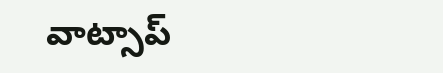వాట్సాప్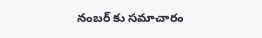నంబర్ కు సమాచారం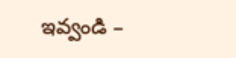ఇవ్వండి –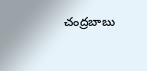చంద్రబాబు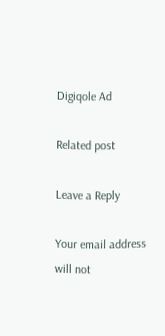Digiqole Ad

Related post

Leave a Reply

Your email address will not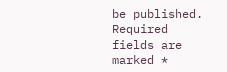be published. Required fields are marked *